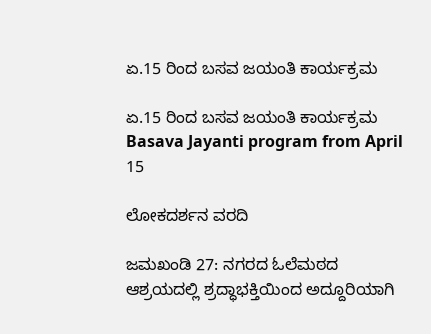ಏ.15 ರಿಂದ ಬಸವ ಜಯಂತಿ ಕಾರ್ಯಕ್ರಮ

ಏ.15 ರಿಂದ ಬಸವ ಜಯಂತಿ ಕಾರ್ಯಕ್ರಮ Basava Jayanti program from April 15

ಲೋಕದರ್ಶನ ವರದಿ

ಜಮಖಂಡಿ 27: ನಗರದ ಓಲೆಮಠದ ಆಶ್ರಯದಲ್ಲಿ ಶ್ರದ್ಧಾಭಕ್ತಿಯಿಂದ ಅದ್ದೂರಿಯಾಗಿ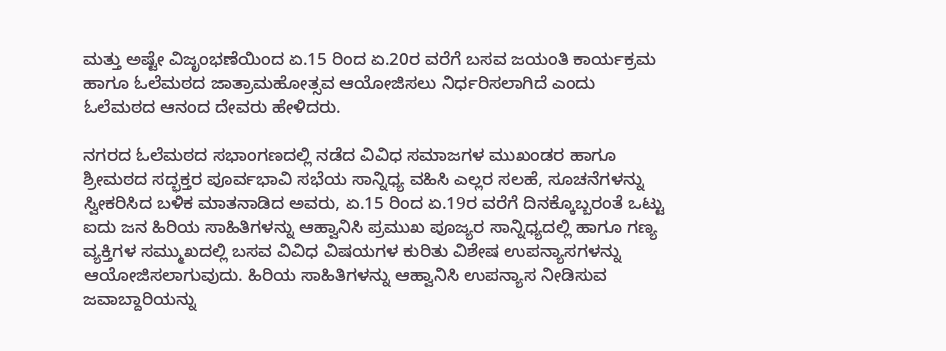ಮತ್ತು ಅಷ್ಟೇ ವಿಜೃಂಭಣೆಯಿಂದ ಏ.15 ರಿಂದ ಏ.20ರ ವರೆಗೆ ಬಸವ ಜಯಂತಿ ಕಾರ್ಯಕ್ರಮ ಹಾಗೂ ಓಲೆಮಠದ ಜಾತ್ರಾಮಹೋತ್ಸವ ಆಯೋಜಿಸಲು ನಿರ್ಧರಿಸಲಾಗಿದೆ ಎಂದು ಓಲೆಮಠದ ಆನಂದ ದೇವರು ಹೇಳಿದರು.

ನಗರದ ಓಲೆಮಠದ ಸಭಾಂಗಣದಲ್ಲಿ ನಡೆದ ವಿವಿಧ ಸಮಾಜಗಳ ಮುಖಂಡರ ಹಾಗೂ ಶ್ರೀಮಠದ ಸದ್ಭಕ್ತರ ಪೂರ್ವಭಾವಿ ಸಭೆಯ ಸಾನ್ನಿಧ್ಯ ವಹಿಸಿ ಎಲ್ಲರ ಸಲಹೆ, ಸೂಚನೆಗಳನ್ನು ಸ್ವೀಕರಿಸಿದ ಬಳಿಕ ಮಾತನಾಡಿದ ಅವರು, ಏ.15 ರಿಂದ ಏ.19ರ ವರೆಗೆ ದಿನಕ್ಕೊಬ್ಬರಂತೆ ಒಟ್ಟು ಐದು ಜನ ಹಿರಿಯ ಸಾಹಿತಿಗಳನ್ನು ಆಹ್ವಾನಿಸಿ ಪ್ರಮುಖ ಪೂಜ್ಯರ ಸಾನ್ನಿಧ್ಯದಲ್ಲಿ ಹಾಗೂ ಗಣ್ಯ ವ್ಯಕ್ತಿಗಳ ಸಮ್ಮುಖದಲ್ಲಿ ಬಸವ ವಿವಿಧ ವಿಷಯಗಳ ಕುರಿತು ವಿಶೇಷ ಉಪನ್ಯಾಸಗಳನ್ನು ಆಯೋಜಿಸಲಾಗುವುದು. ಹಿರಿಯ ಸಾಹಿತಿಗಳನ್ನು ಆಹ್ವಾನಿಸಿ ಉಪನ್ಯಾಸ ನೀಡಿಸುವ ಜವಾಬ್ದಾರಿಯನ್ನು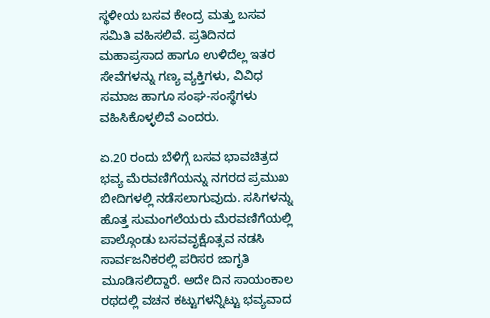ಸ್ಥಳೀಯ ಬಸವ ಕೇಂದ್ರ ಮತ್ತು ಬಸವ ಸಮಿತಿ ವಹಿಸಲಿವೆ. ಪ್ರತಿದಿನದ ಮಹಾಪ್ರಸಾದ ಹಾಗೂ ಉಳಿದೆಲ್ಲ ಇತರ ಸೇವೆಗಳನ್ನು ಗಣ್ಯ ವ್ಯಕ್ತಿಗಳು, ವಿವಿಧ ಸಮಾಜ ಹಾಗೂ ಸಂಘ-ಸಂಸ್ಥೆಗಳು ವಹಿಸಿಕೊಳ್ಳಲಿವೆ ಎಂದರು.

ಏ.20 ರಂದು ಬೆಳಿಗ್ಗೆ ಬಸವ ಭಾವಚಿತ್ರದ ಭವ್ಯ ಮೆರವಣಿಗೆಯನ್ನು ನಗರದ ಪ್ರಮುಖ ಬೀದಿಗಳಲ್ಲಿ ನಡೆಸಲಾಗುವುದು. ಸಸಿಗಳನ್ನು ಹೊತ್ತ ಸುಮಂಗಲೆಯರು ಮೆರವಣಿಗೆಯಲ್ಲಿ ಪಾಲ್ಗೊಂಡು ಬಸವವೃಕ್ಷೊತ್ಸವ ನಡಸಿ ಸಾರ್ವಜನಿಕರಲ್ಲಿ ಪರಿಸರ ಜಾಗೃತಿ ಮೂಡಿಸಲಿದ್ದಾರೆ. ಅದೇ ದಿನ ಸಾಯಂಕಾಲ ರಥದಲ್ಲಿ ವಚನ ಕಟ್ಟುಗಳನ್ನಿಟ್ಟು ಭವ್ಯವಾದ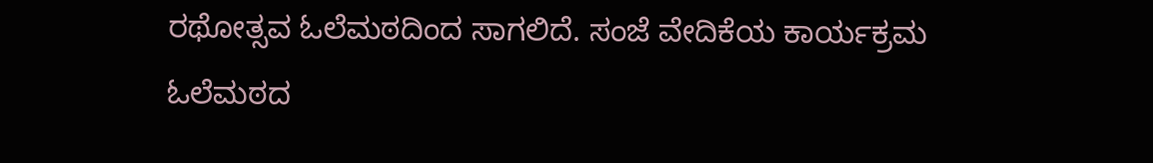ರಥೋತ್ಸವ ಓಲೆಮಠದಿಂದ ಸಾಗಲಿದೆ. ಸಂಜೆ ವೇದಿಕೆಯ ಕಾರ್ಯಕ್ರಮ ಓಲೆಮಠದ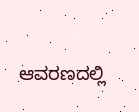ಆವರಣದಲ್ಲಿ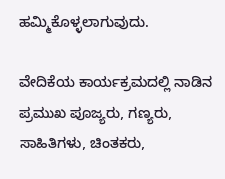ಹಮ್ಮಿಕೊಳ್ಳಲಾಗುವುದು.

ವೇದಿಕೆಯ ಕಾರ್ಯಕ್ರಮದಲ್ಲಿ ನಾಡಿನ ಪ್ರಮುಖ ಪೂಜ್ಯರು, ಗಣ್ಯರು, ಸಾಹಿತಿಗಳು, ಚಿಂತಕರು,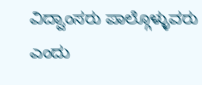ವಿದ್ವಾಂಸರು ಪಾಲ್ಗೊಳ್ಳುವರು ಎಂದು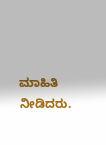ಮಾಹಿತಿ ನೀಡಿದರು.